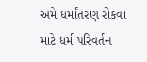અમે ધર્માંતરણ રોકવા માટે ધર્મ પરિવર્તન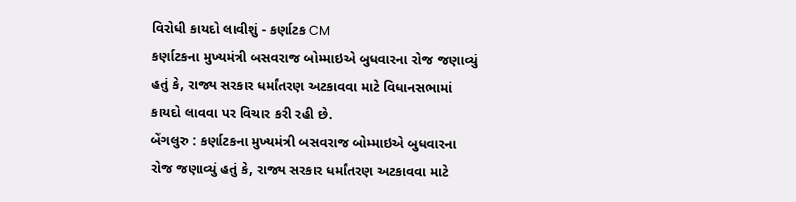વિરોધી કાયદો લાવીશું - કર્ણાટક CM
કર્ણાટકના મુખ્યમંત્રી બસવરાજ બોમ્માઇએ બુધવારના રોજ જણાવ્યું હતું કે, રાજ્ય સરકાર ધર્માંતરણ અટકાવવા માટે વિધાનસભામાં કાયદો લાવવા પર વિચાર કરી રહી છે.
બેંગલુરુ : કર્ણાટકના મુખ્યમંત્રી બસવરાજ બોમ્માઇએ બુધવારના રોજ જણાવ્યું હતું કે, રાજ્ય સરકાર ધર્માંતરણ અટકાવવા માટે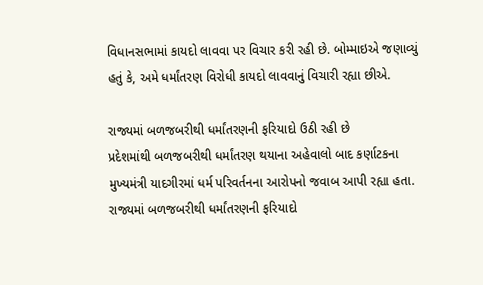વિધાનસભામાં કાયદો લાવવા પર વિચાર કરી રહી છે. બોમ્માઇએ જણાવ્યું હતું કે, અમે ધર્માંતરણ વિરોધી કાયદો લાવવાનું વિચારી રહ્યા છીએ.

રાજ્યમાં બળજબરીથી ધર્માંતરણની ફરિયાદો ઉઠી રહી છે
પ્રદેશમાંથી બળજબરીથી ધર્માંતરણ થયાના અહેવાલો બાદ કર્ણાટકના મુખ્યમંત્રી યાદગીરમાં ધર્મ પરિવર્તનના આરોપનો જવાબ આપી રહ્યા હતા. રાજ્યમાં બળજબરીથી ધર્માંતરણની ફરિયાદો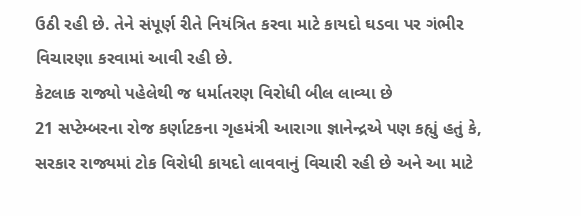ઉઠી રહી છે. તેને સંપૂર્ણ રીતે નિયંત્રિત કરવા માટે કાયદો ઘડવા પર ગંભીર વિચારણા કરવામાં આવી રહી છે.
કેટલાક રાજ્યો પહેલેથી જ ધર્માતરણ વિરોધી બીલ લાવ્યા છે
21 સપ્ટેમ્બરના રોજ કર્ણાટકના ગૃહમંત્રી આરાગા જ્ઞાનેન્દ્રએ પણ કહ્યું હતું કે, સરકાર રાજ્યમાં ટોક વિરોધી કાયદો લાવવાનું વિચારી રહી છે અને આ માટે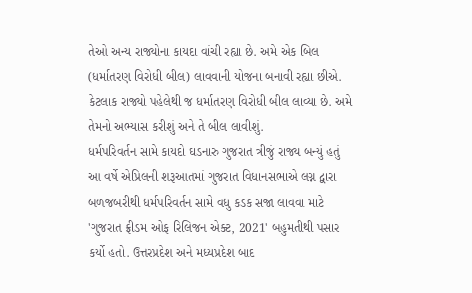તેઓ અન્ય રાજ્યોના કાયદા વાંચી રહ્યા છે. અમે એક બિલ (ધર્માતરણ વિરોધી બીલ) લાવવાની યોજના બનાવી રહ્યા છીએ. કેટલાક રાજ્યો પહેલેથી જ ધર્માતરણ વિરોધી બીલ લાવ્યા છે. અમે તેમનો અભ્યાસ કરીશું અને તે બીલ લાવીશું.
ધર્મપરિવર્તન સામે કાયદો ઘડનારુ ગુજરાત ત્રીજું રાજ્ય બન્યું હતું
આ વર્ષે એપ્રિલની શરૂઆતમાં ગુજરાત વિધાનસભાએ લગ્ન દ્વારા બળજબરીથી ધર્મપરિવર્તન સામે વધુ કડક સજા લાવવા માટે 'ગુજરાત ફ્રીડમ ઓફ રિલિજન એક્ટ, 2021' બહુમતીથી પસાર કર્યો હતો. ઉત્તરપ્રદેશ અને મધ્યપ્રદેશ બાદ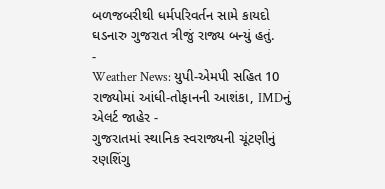બળજબરીથી ધર્મપરિવર્તન સામે કાયદો ઘડનારુ ગુજરાત ત્રીજું રાજ્ય બન્યું હતું.
-
Weather News: યુપી-એમપી સહિત 10 રાજ્યોમાં આંધી-તોફાનની આશંકા, IMDનું એલર્ટ જાહેર -
ગુજરાતમાં સ્થાનિક સ્વરાજ્યની ચૂંટણીનું રણશિંગુ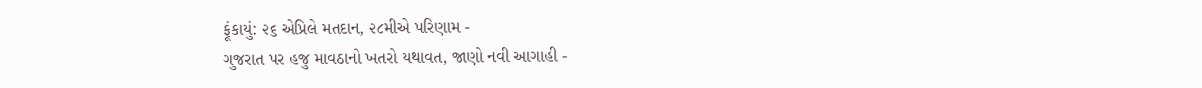ફૂંકાયું: ૨૬ એપ્રિલે મતદાન, ૨૮મીએ પરિણામ -
ગુજરાત પર હજુ માવઠાનો ખતરો યથાવત, જાણો નવી આગાહી -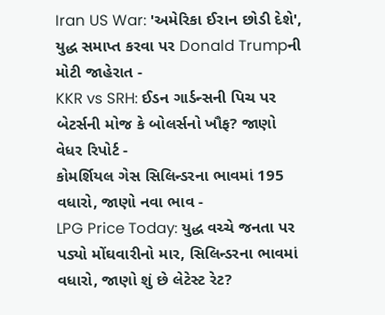Iran US War: 'અમેરિકા ઈરાન છોડી દેશે', યુદ્ધ સમાપ્ત કરવા પર Donald Trumpની મોટી જાહેરાત -
KKR vs SRH: ઈડન ગાર્ડન્સની પિચ પર બેટર્સની મોજ કે બોલર્સનો ખૌફ? જાણો વેધર રિપોર્ટ -
કોમર્શિયલ ગેસ સિલિન્ડરના ભાવમાં 195 વધારો, જાણો નવા ભાવ -
LPG Price Today: યુદ્ધ વચ્ચે જનતા પર પડ્યો મોંઘવારીનો માર, સિલિન્ડરના ભાવમાં વધારો, જાણો શું છે લેટેસ્ટ રેટ?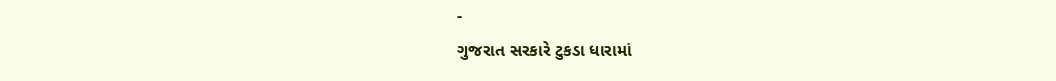-
ગુજરાત સરકારે ટુકડા ધારામાં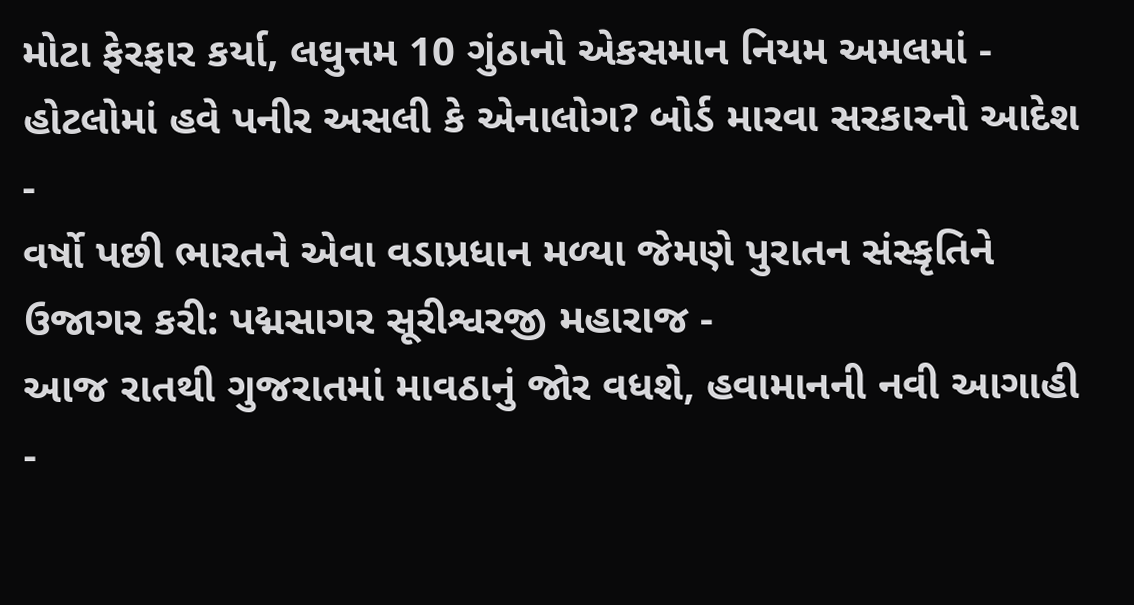મોટા ફેરફાર કર્યા, લઘુત્તમ 10 ગુંઠાનો એકસમાન નિયમ અમલમાં -
હોટલોમાં હવે પનીર અસલી કે એનાલોગ? બોર્ડ મારવા સરકારનો આદેશ -
વર્ષો પછી ભારતને એવા વડાપ્રધાન મળ્યા જેમણે પુરાતન સંસ્કૃતિને ઉજાગર કરી: પદ્મસાગર સૂરીશ્વરજી મહારાજ -
આજ રાતથી ગુજરાતમાં માવઠાનું જોર વધશે, હવામાનની નવી આગાહી -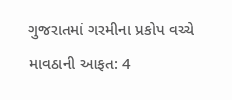ગુજરાતમાં ગરમીના પ્રકોપ વચ્ચે માવઠાની આફત: 4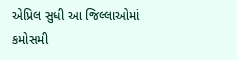એપ્રિલ સુધી આ જિલ્લાઓમાં કમોસમી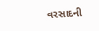વરસાદની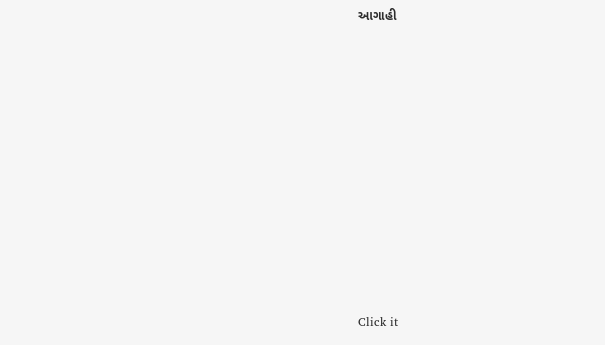આગાહી












Click it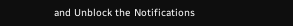and Unblock the Notifications